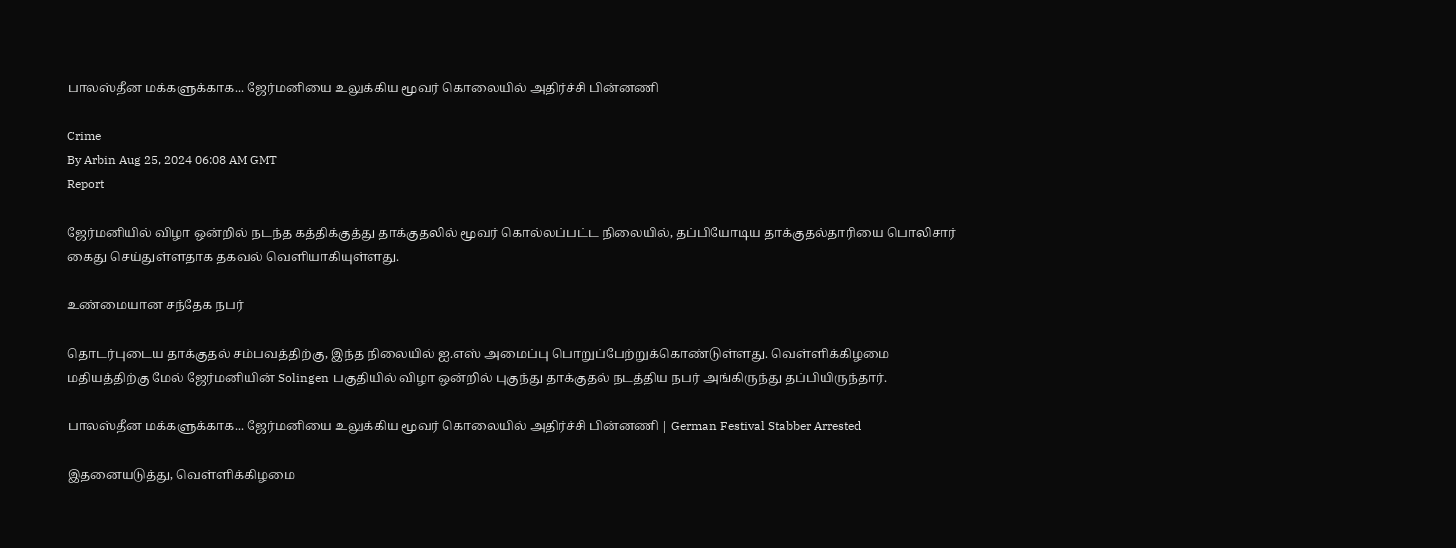பாலஸ்தீன மக்களுக்காக... ஜேர்மனியை உலுக்கிய மூவர் கொலையில் அதிர்ச்சி பின்னணி

Crime
By Arbin Aug 25, 2024 06:08 AM GMT
Report

ஜேர்மனியில் விழா ஒன்றில் நடந்த கத்திக்குத்து தாக்குதலில் மூவர் கொல்லப்பட்ட நிலையில், தப்பியோடிய தாக்குதல்தாரியை பொலிசார் கைது செய்துள்ளதாக தகவல் வெளியாகியுள்ளது.

உண்மையான சந்தேக நபர்

தொடர்புடைய தாக்குதல் சம்பவத்திற்கு, இந்த நிலையில் ஐ.எஸ் அமைப்பு பொறுப்பேற்றுக்கொண்டுள்ளது. வெள்ளிக்கிழமை மதியத்திற்கு மேல் ஜேர்மனியின் Solingen பகுதியில் விழா ஒன்றில் புகுந்து தாக்குதல் நடத்திய நபர் அங்கிருந்து தப்பியிருந்தார்.

பாலஸ்தீன மக்களுக்காக... ஜேர்மனியை உலுக்கிய மூவர் கொலையில் அதிர்ச்சி பின்னணி | German Festival Stabber Arrested

இதனையடுத்து, வெள்ளிக்கிழமை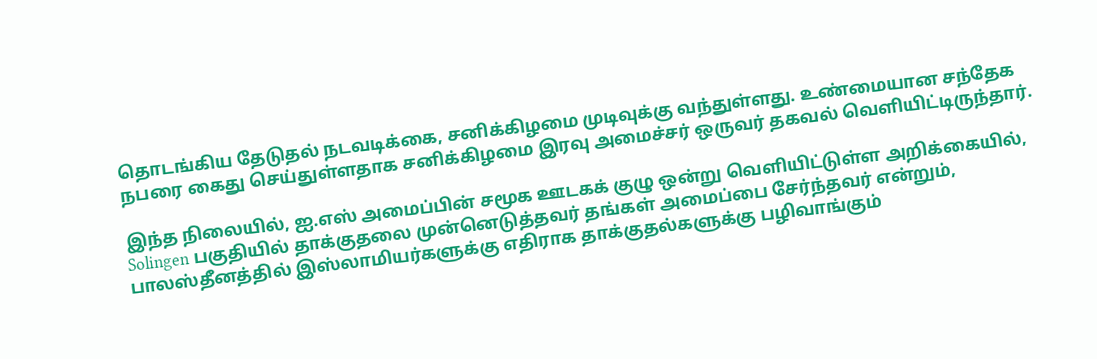தொடங்கிய தேடுதல் நடவடிக்கை, சனிக்கிழமை முடிவுக்கு வந்துள்ளது. உண்மையான சந்தேக நபரை கைது செய்துள்ளதாக சனிக்கிழமை இரவு அமைச்சர் ஒருவர் தகவல் வெளியிட்டிருந்தார்.

இந்த நிலையில், ஐ.எஸ் அமைப்பின் சமூக ஊடகக் குழு ஒன்று வெளியிட்டுள்ள அறிக்கையில், Solingen பகுதியில் தாக்குதலை முன்னெடுத்தவர் தங்கள் அமைப்பை சேர்ந்தவர் என்றும், பாலஸ்தீனத்தில் இஸ்லாமியர்களுக்கு எதிராக தாக்குதல்களுக்கு பழிவாங்கும்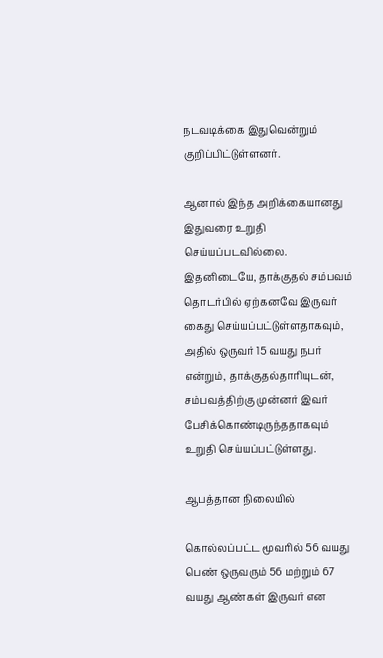நடவடிக்கை இதுவென்றும் குறிப்பிட்டுள்ளனர்.

ஆனால் இந்த அறிக்கையானது இதுவரை உறுதி செய்யப்படவில்லை. இதனிடையே, தாக்குதல் சம்பவம் தொடர்பில் ஏற்கனவே இருவர் கைது செய்யப்பட்டுள்ளதாகவும், அதில் ஒருவர் 15 வயது நபர் என்றும், தாக்குதல்தாரியுடன், சம்பவத்திற்கு முன்னர் இவர் பேசிக்கொண்டிருந்ததாகவும் உறுதி செய்யப்பட்டுள்ளது.

ஆபத்தான நிலையில்

கொல்லப்பட்ட மூவரில் 56 வயது பெண் ஒருவரும் 56 மற்றும் 67 வயது ஆண்கள் இருவர் என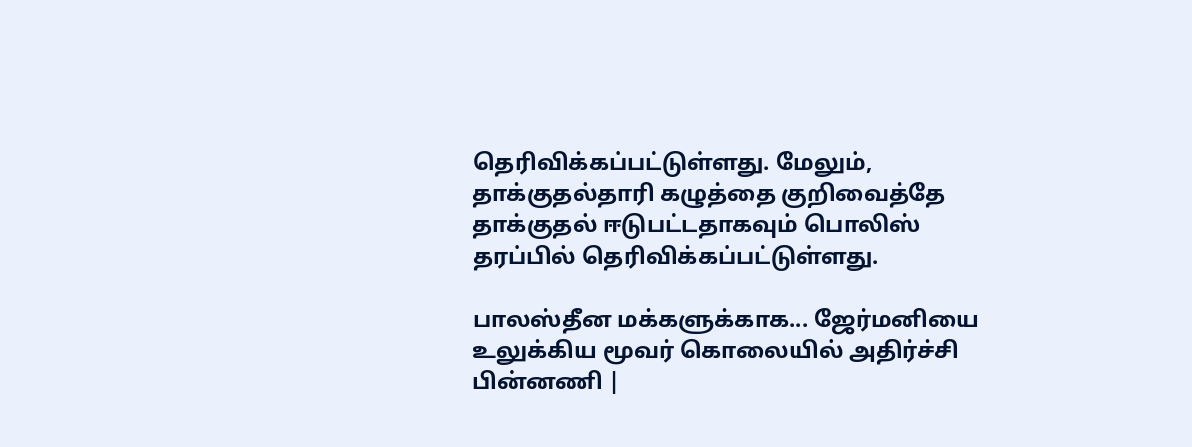தெரிவிக்கப்பட்டுள்ளது. மேலும், தாக்குதல்தாரி கழுத்தை குறிவைத்தே தாக்குதல் ஈடுபட்டதாகவும் பொலிஸ் தரப்பில் தெரிவிக்கப்பட்டுள்ளது.

பாலஸ்தீன மக்களுக்காக... ஜேர்மனியை உலுக்கிய மூவர் கொலையில் அதிர்ச்சி பின்னணி |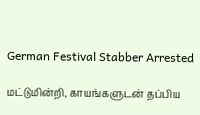German Festival Stabber Arrested

மட்டுமின்றி, காயங்களுடன் தப்பிய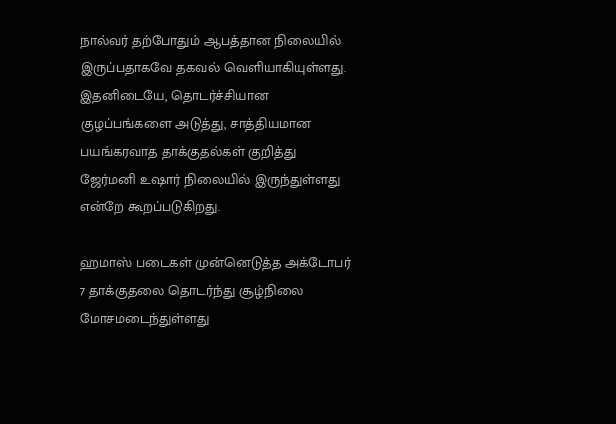நால்வர் தற்போதும் ஆபத்தான நிலையில் இருப்பதாகவே தகவல் வெளியாகியுள்ளது. இதனிடையே, தொடர்ச்சியான குழப்பங்களை அடுத்து, சாத்தியமான பயங்கரவாத தாக்குதல்கள் குறித்து ஜேர்மனி உஷார் நிலையில் இருந்துள்ளது என்றே கூறப்படுகிறது.

ஹமாஸ் படைகள் முன்னெடுத்த அக்டோபர் 7 தாக்குதலை தொடர்ந்து சூழ்நிலை மோசமடைந்துள்ளது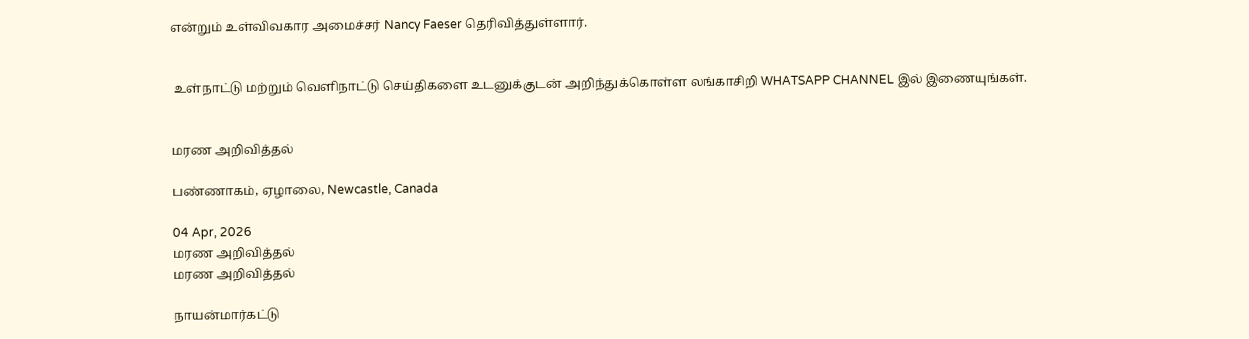என்றும் உள்விவகார அமைச்சர் Nancy Faeser தெரிவித்துள்ளார்.


 உள்நாட்டு மற்றும் வெளிநாட்டு செய்திகளை உடனுக்குடன் அறிந்துக்கொள்ள லங்காசிறி WHATSAPP CHANNEL இல் இணையுங்கள்.


மரண அறிவித்தல்

பண்ணாகம், ஏழாலை, Newcastle, Canada

04 Apr, 2026
மரண அறிவித்தல்
மரண அறிவித்தல்

நாயன்மார்கட்டு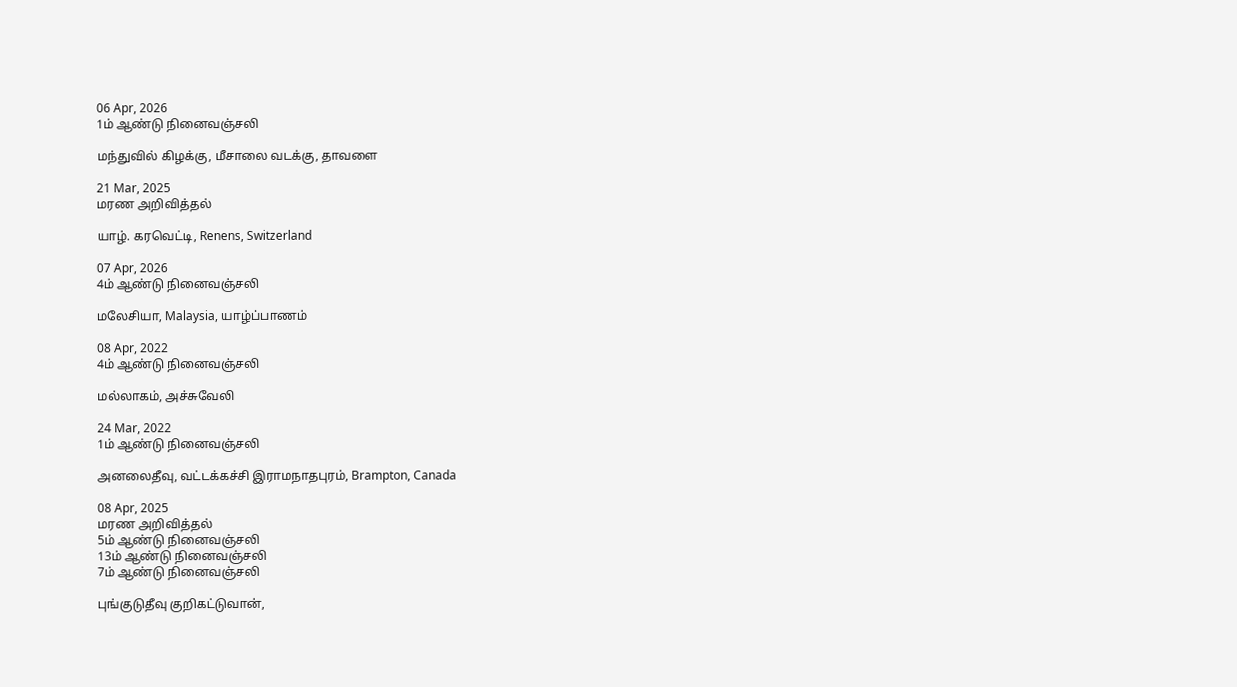06 Apr, 2026
1ம் ஆண்டு நினைவஞ்சலி

மந்துவில் கிழக்கு, மீசாலை வடக்கு, தாவளை

21 Mar, 2025
மரண அறிவித்தல்

யாழ். கரவெட்டி, Renens, Switzerland

07 Apr, 2026
4ம் ஆண்டு நினைவஞ்சலி

மலேசியா, Malaysia, யாழ்ப்பாணம்

08 Apr, 2022
4ம் ஆண்டு நினைவஞ்சலி

மல்லாகம், அச்சுவேலி

24 Mar, 2022
1ம் ஆண்டு நினைவஞ்சலி

அனலைதீவு, வட்டக்கச்சி இராமநாதபுரம், Brampton, Canada

08 Apr, 2025
மரண அறிவித்தல்
5ம் ஆண்டு நினைவஞ்சலி
13ம் ஆண்டு நினைவஞ்சலி
7ம் ஆண்டு நினைவஞ்சலி

புங்குடுதீவு குறிகட்டுவான்,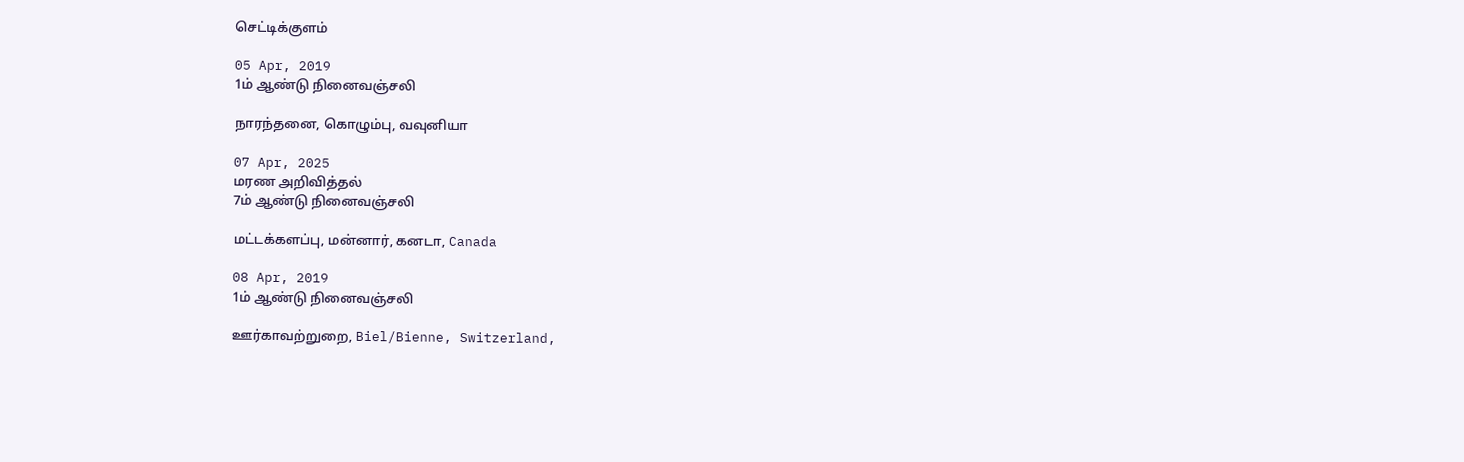செட்டிக்குளம்

05 Apr, 2019
1ம் ஆண்டு நினைவஞ்சலி

நாரந்தனை, கொழும்பு, வவுனியா

07 Apr, 2025
மரண அறிவித்தல்
7ம் ஆண்டு நினைவஞ்சலி

மட்டக்களப்பு, மன்னார், கனடா, Canada

08 Apr, 2019
1ம் ஆண்டு நினைவஞ்சலி

ஊர்காவற்றுறை, Biel/Bienne, Switzerland,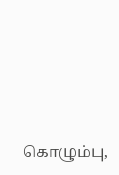கொழும்பு,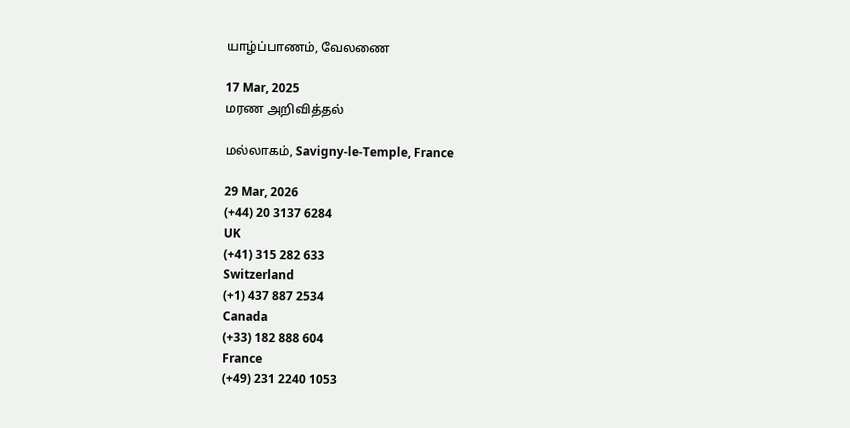யாழ்ப்பாணம், வேலணை

17 Mar, 2025
மரண அறிவித்தல்

மல்லாகம், Savigny-le-Temple, France

29 Mar, 2026
(+44) 20 3137 6284
UK
(+41) 315 282 633
Switzerland
(+1) 437 887 2534
Canada
(+33) 182 888 604
France
(+49) 231 2240 1053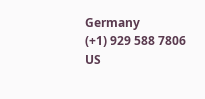Germany
(+1) 929 588 7806
US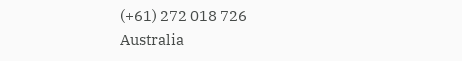(+61) 272 018 726
Australia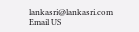lankasri@lankasri.com
Email US